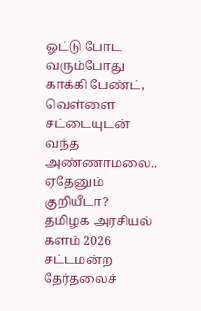ஓட்டு போட வரும்போது காக்கி பேண்ட், வெள்ளை சட்டையுடன் வந்த அண்ணாமலை.. ஏதேனும் குறியீடா?
தமிழக அரசியல் களம் 2026 சட்டமன்ற தேர்தலைச்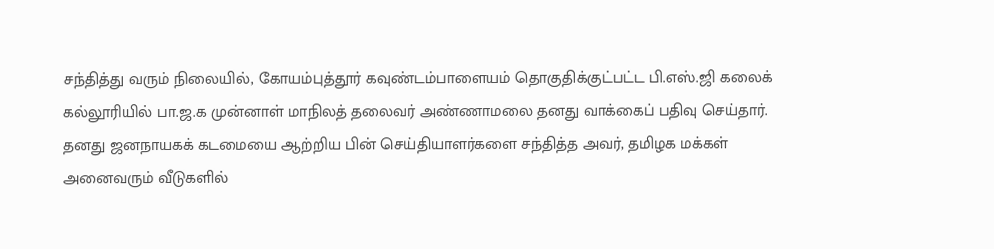சந்தித்து வரும் நிலையில், கோயம்புத்தூர் கவுண்டம்பாளையம் தொகுதிக்குட்பட்ட பி.எஸ்.ஜி கலைக் கல்லூரியில் பா.ஜ.க முன்னாள் மாநிலத் தலைவர் அண்ணாமலை தனது வாக்கைப் பதிவு செய்தார்.
தனது ஜனநாயகக் கடமையை ஆற்றிய பின் செய்தியாளர்களை சந்தித்த அவர், தமிழக மக்கள் அனைவரும் வீடுகளில்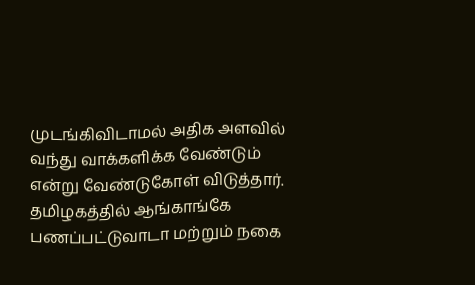முடங்கிவிடாமல் அதிக அளவில் வந்து வாக்களிக்க வேண்டும் என்று வேண்டுகோள் விடுத்தார்.
தமிழகத்தில் ஆங்காங்கே பணப்பட்டுவாடா மற்றும் நகை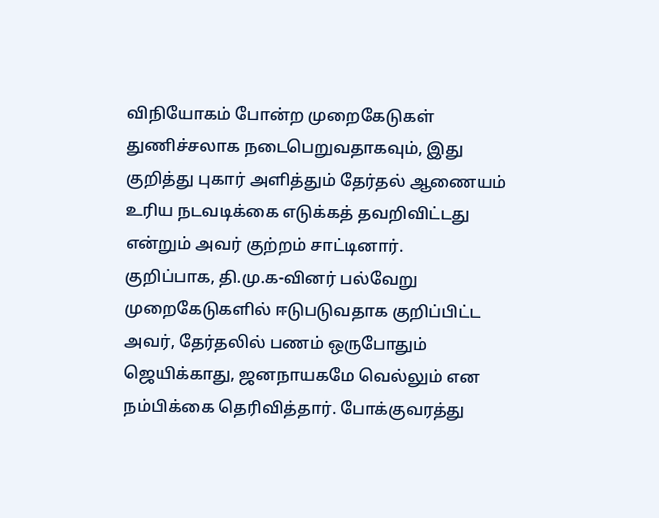விநியோகம் போன்ற முறைகேடுகள் துணிச்சலாக நடைபெறுவதாகவும், இது குறித்து புகார் அளித்தும் தேர்தல் ஆணையம் உரிய நடவடிக்கை எடுக்கத் தவறிவிட்டது என்றும் அவர் குற்றம் சாட்டினார்.
குறிப்பாக, தி.மு.க-வினர் பல்வேறு முறைகேடுகளில் ஈடுபடுவதாக குறிப்பிட்ட அவர், தேர்தலில் பணம் ஒருபோதும் ஜெயிக்காது, ஜனநாயகமே வெல்லும் என நம்பிக்கை தெரிவித்தார். போக்குவரத்து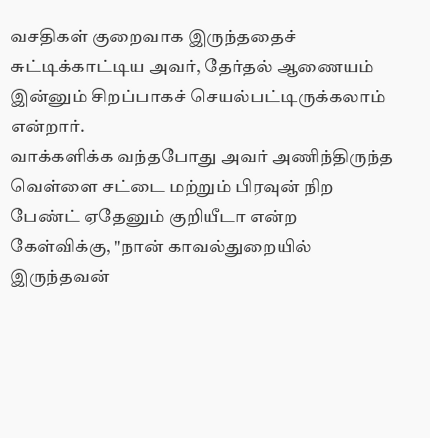வசதிகள் குறைவாக இருந்ததைச் சுட்டிக்காட்டிய அவர், தேர்தல் ஆணையம் இன்னும் சிறப்பாகச் செயல்பட்டிருக்கலாம் என்றார்.
வாக்களிக்க வந்தபோது அவர் அணிந்திருந்த வெள்ளை சட்டை மற்றும் பிரவுன் நிற பேண்ட் ஏதேனும் குறியீடா என்ற கேள்விக்கு, "நான் காவல்துறையில் இருந்தவன்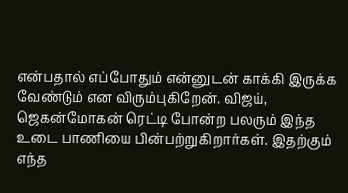என்பதால் எப்போதும் என்னுடன் காக்கி இருக்க வேண்டும் என விரும்புகிறேன். விஜய், ஜெகன்மோகன் ரெட்டி போன்ற பலரும் இந்த உடை பாணியை பின்பற்றுகிறார்கள். இதற்கும் எந்த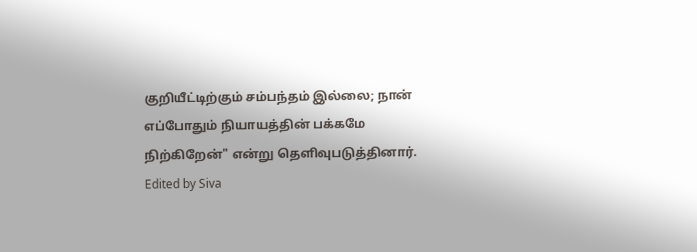குறியீட்டிற்கும் சம்பந்தம் இல்லை; நான் எப்போதும் நியாயத்தின் பக்கமே நிற்கிறேன்" என்று தெளிவுபடுத்தினார்.
Edited by Siva